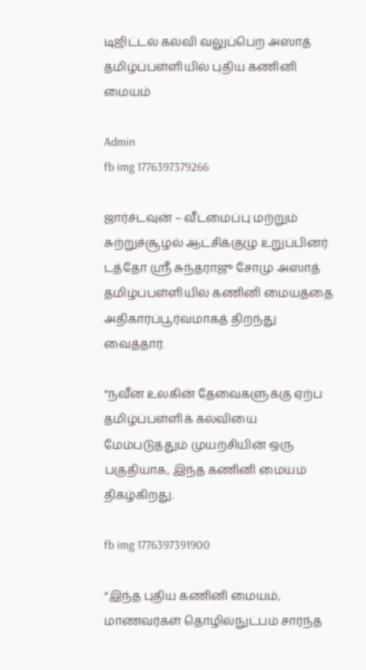டிஜிட்டல் கல்வி வலுப்பெற அஸாத் தமிழ்ப்பள்ளியில் புதிய கணினி மையம்

Admin
fb img 1776397379266

ஜார்ச்டவுன் – வீடமைப்பு மற்றும் சுற்றுச்சூழல் ஆட்சிக்குழு உறுப்பினர் டத்தோ ஸ்ரீ சுந்தராஜு சோமு அஸாத் தமிழ்ப்பள்ளியில் கணினி மையத்தை அதிகாரப்பூர்வமாகத் திறந்து வைத்தார்.

“நவீன உலகின் தேவைகளுக்கு ஏற்ப தமிழ்ப்பள்ளிக் கல்வியை மேம்படுத்தும் முயற்சியின் ஒரு பகுதியாக, இந்த கணினி மையம் திகழ்கிறது.

fb img 1776397391900

“இந்த புதிய கணினி மையம், மாணவர்கள் தொழில்நுட்பம் சார்ந்த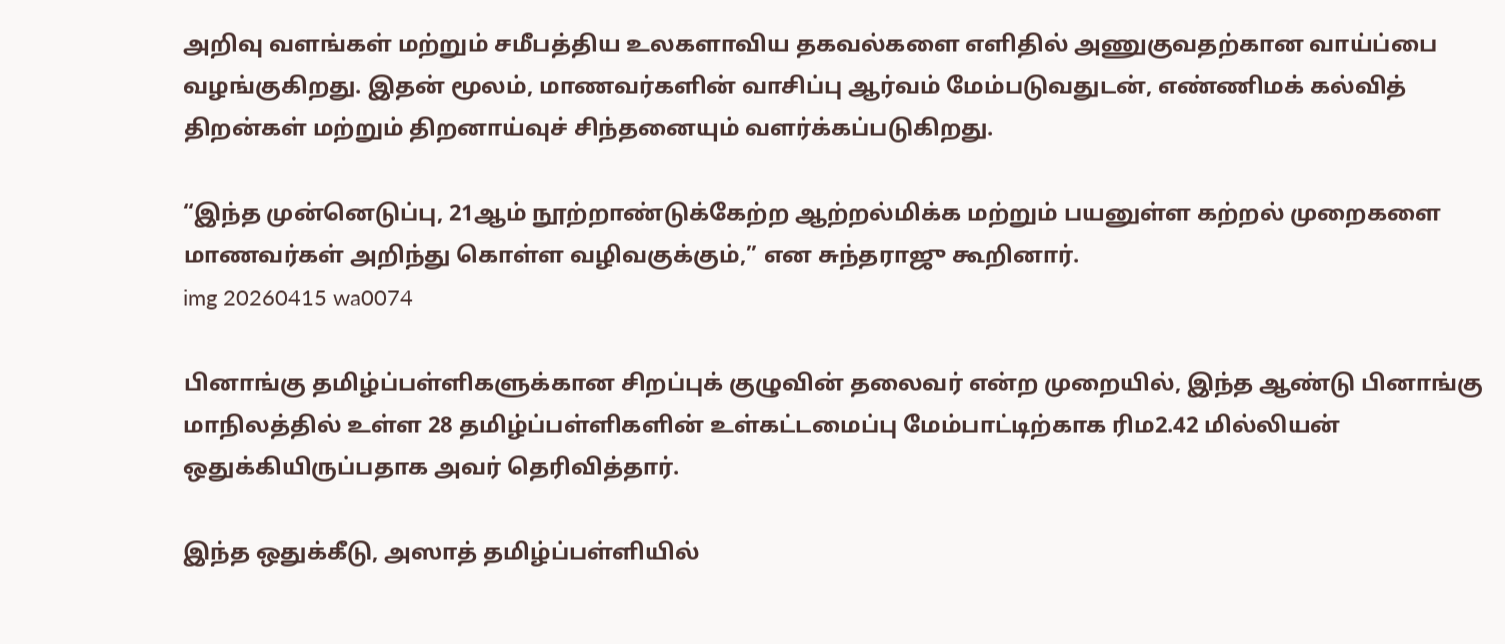அறிவு வளங்கள் மற்றும் சமீபத்திய உலகளாவிய தகவல்களை எளிதில் அணுகுவதற்கான வாய்ப்பை வழங்குகிறது. இதன் மூலம், மாணவர்களின் வாசிப்பு ஆர்வம் மேம்படுவதுடன், எண்ணிமக் கல்வித் திறன்கள் மற்றும் திறனாய்வுச் சிந்தனையும் வளர்க்கப்படுகிறது.

“இந்த முன்னெடுப்பு, 21ஆம் நூற்றாண்டுக்கேற்ற ஆற்றல்மிக்க மற்றும் பயனுள்ள கற்றல் முறைகளை மாணவர்கள் அறிந்து கொள்ள வழிவகுக்கும்,” என சுந்தராஜு கூறினார்.
img 20260415 wa0074

பினாங்கு தமிழ்ப்பள்ளிகளுக்கான சிறப்புக் குழுவின் தலைவர் என்ற முறையில், இந்த ஆண்டு பினாங்கு மாநிலத்தில் உள்ள 28 தமிழ்ப்பள்ளிகளின் உள்கட்டமைப்பு மேம்பாட்டிற்காக ரிம2.42 மில்லியன் ஒதுக்கியிருப்பதாக அவர் தெரிவித்தார்.

இந்த ஒதுக்கீடு, அஸாத் தமிழ்ப்பள்ளியில்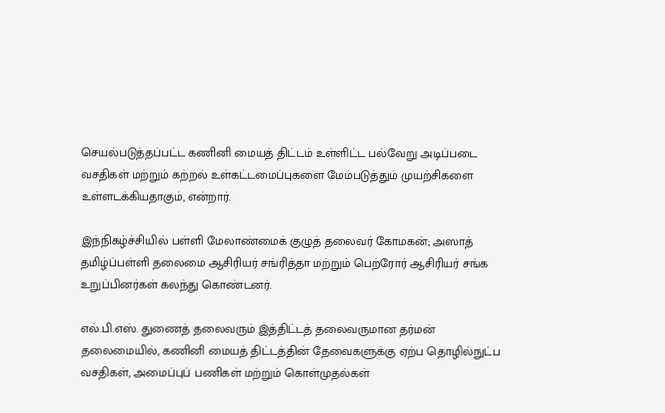செயல்படுத்தப்பட்ட கணினி மையத் திட்டம் உள்ளிட்ட பல்வேறு அடிப்படை வசதிகள் மற்றும் கற்றல் உள்கட்டமைப்புகளை மேம்படுத்தும் முயற்சிகளை உள்ளடக்கியதாகும், என்றார்.

இந்நிகழ்ச்சியில் பள்ளி மேலாண்மைக் குழுத் தலைவர் கோமகன்; அஸாத் தமிழ்ப்பள்ளி தலைமை ஆசிரியர் சங்ரித்தா மற்றும் பெற்ரோர் ஆசிரியர் சங்க உறுப்பினர்கள் கலந்து கொண்டனர்.

எல்.பி.எஸ். துணைத் தலைவரும் இத்திட்டத் தலைவருமான தர்மன் தலைமையில், கணினி மையத் திட்டத்தின் தேவைகளுக்கு ஏற்ப தொழில்நுட்ப வசதிகள், அமைப்புப் பணிகள் மற்றும் கொள்முதல்கள்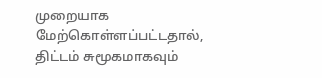முறையாக மேற்கொள்ளப்பட்டதால், திட்டம் சுமூகமாகவும்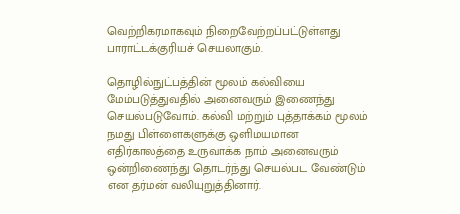வெற்றிகரமாகவும் நிறைவேற்றப்பட்டுள்ளது பாராட்டக்குரியச் செயலாகும்.

தொழில்நுட்பத்தின் மூலம் கல்வியை மேம்படுத்துவதில் அனைவரும் இணைந்து செயல்படுவோம். கல்வி மற்றும் புத்தாக்கம் மூலம் நமது பிள்ளைகளுக்கு ஒளிமயமான எதிர்காலத்தை உருவாக்க நாம் அனைவரும் ஒன்றிணைந்து தொடர்ந்து செயல்பட வேண்டும் என தர்மன் வலியுறுத்தினார்.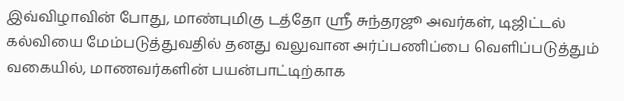இவ்விழாவின் போது, மாண்புமிகு டத்தோ ஸ்ரீ சுந்தரஜூ அவர்கள், டிஜிட்டல் கல்வியை மேம்படுத்துவதில் தனது வலுவான அர்ப்பணிப்பை வெளிப்படுத்தும் வகையில், மாணவர்களின் பயன்பாட்டிற்காக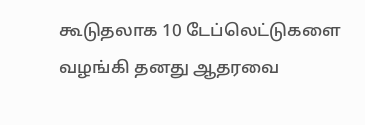கூடுதலாக 10 டேப்லெட்டுகளை வழங்கி தனது ஆதரவை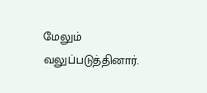மேலும் வலுப்படுத்தினார்.